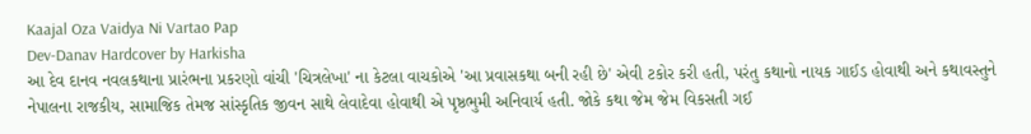Kaajal Oza Vaidya Ni Vartao Pap
Dev-Danav Hardcover by Harkisha
આ દેવ દાનવ નવલકથાના પ્રારંભના પ્રકરણો વાંચી 'ચિત્રલેખા' ના કેટલા વાચકોએ 'આ પ્રવાસકથા બની રહી છે' એવી ટકોર કરી હતી, પરંતુ કથાનો નાયક ગાઈડ હોવાથી અને કથાવસ્તુને નેપાલના રાજકીય, સામાજિક તેમજ સાંસ્કૃતિક જીવન સાથે લેવાદેવા હોવાથી એ પૃષ્ઠભુમી અનિવાર્ય હતી. જોકે કથા જેમ જેમ વિકસતી ગઈ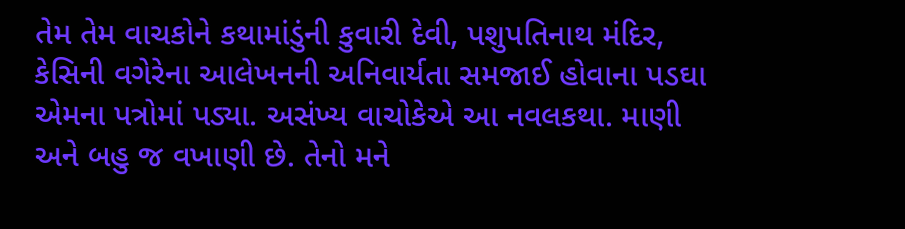તેમ તેમ વાચકોને કથામાંડુંની કુવારી દેવી, પશુપતિનાથ મંદિર, કેસિની વગેરેના આલેખનની અનિવાર્યતા સમજાઈ હોવાના પડઘા એમના પત્રોમાં પડ્યા. અસંખ્ય વાચોકેએ આ નવલકથા. માણી અને બહુ જ વખાણી છે. તેનો મને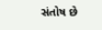સંતોષ છે